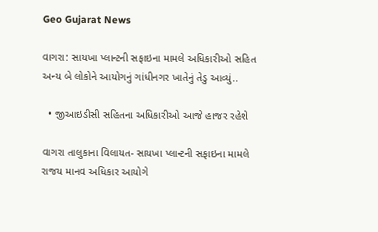Geo Gujarat News

વાગરા: સાયખા પ્લાન્ટની સફાઇના મામલે અધિકારીઓ સહિત અન્ય બે લોકોને આયોગનું ગાંધીનગર ખાતેનું તેડુ આવ્યું..

  • જીઆઇડીસી સહિતના અધિકારીઓ આજે હાજર રહેશે

વાગરા તાલુકાના વિલાયત- સાયખા પ્લાન્ટની સફાઇના મામલે રાજય માનવ અધિકાર આયોગે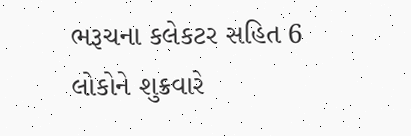ભરૂચના કલેકટર સહિત 6 લોકોને શુક્રવારે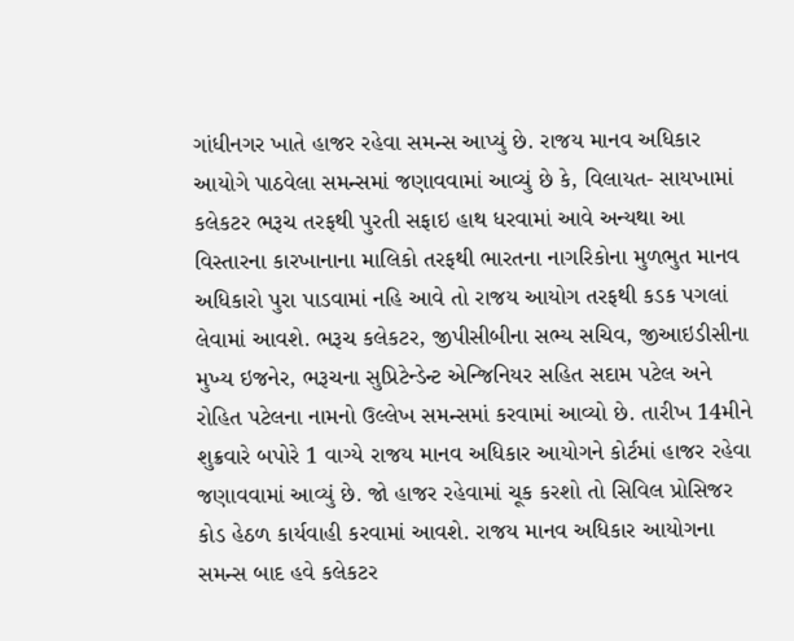ગાંધીનગર ખાતે હાજર રહેવા સમન્સ આપ્યું છે. રાજય માનવ અધિકાર આયોગે પાઠવેલા સમન્સમાં જણાવવામાં આવ્યું છે કે, વિલાયત- સાયખામાં કલેકટર ભરૂચ તરફથી પુરતી સફાઇ હાથ ધરવામાં આવે અન્યથા આ વિસ્તારના કારખાનાના માલિકો તરફથી ભારતના નાગરિકોના મુળભુત માનવ અધિકારો પુરા પાડવામાં નહિ આવે તો રાજય આયોગ તરફથી કડક પગલાં લેવામાં આવશે. ભરૂચ કલેકટર, જીપીસીબીના સભ્ય સચિવ, જીઆઇડીસીના મુખ્ય ઇજનેર, ભરૂચના સુપ્રિટેન્ડેન્ટ એન્જિનિયર સહિત સદામ પટેલ અને રોહિત પટેલના નામનો ઉલ્લેખ સમન્સમાં કરવામાં આવ્યો છે. તારીખ 14મીને શુક્રવારે બપોરે 1 વાગ્યે રાજય માનવ અધિકાર આયોગને કોર્ટમાં હાજર રહેવા જણાવવામાં આવ્યું છે. જો હાજર રહેવામાં ચૂક કરશો તો સિવિલ પ્રોસિજર કોડ હેઠળ કાર્યવાહી કરવામાં આવશે. રાજય માનવ અધિકાર આયોગના સમન્સ બાદ હવે કલેકટર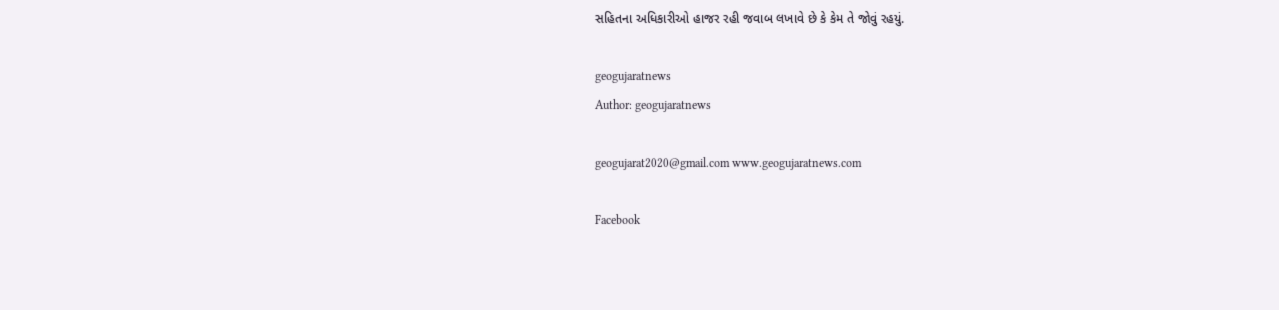સહિતના અધિકારીઓ હાજર રહી જવાબ લખાવે છે કે કેમ તે જોવું રહયું.

geogujaratnews
Author: geogujaratnews

geogujarat2020@gmail.com www.geogujaratnews.com

Facebook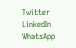Twitter
LinkedIn
WhatsApp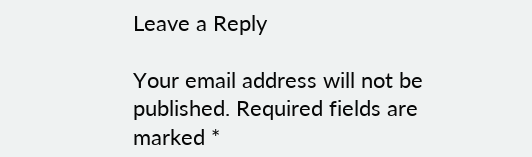Leave a Reply

Your email address will not be published. Required fields are marked *